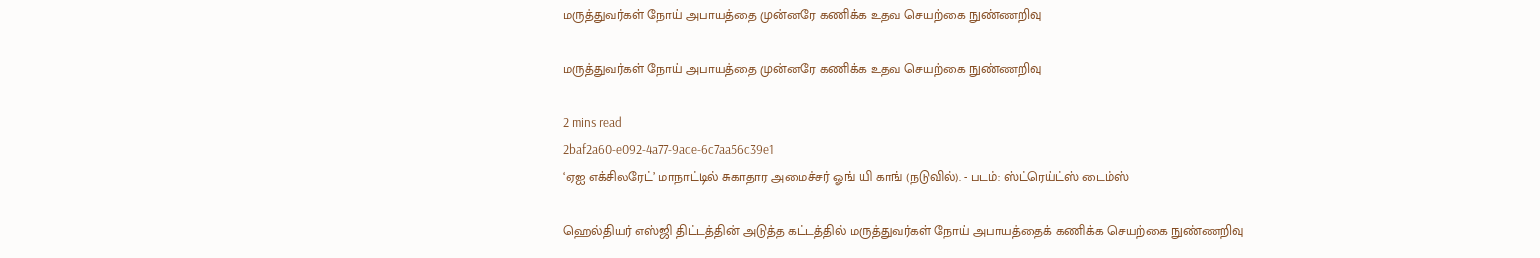மருத்துவர்கள் நோய் அபாயத்தை முன்னரே கணிக்க உதவ செயற்கை நுண்ணறிவு

மருத்துவர்கள் நோய் அபாயத்தை முன்னரே கணிக்க உதவ செயற்கை நுண்ணறிவு

2 mins read
2baf2a60-e092-4a77-9ace-6c7aa56c39e1
‘ஏஐ எக்சிலரேட்’ மாநாட்டில் சுகாதார அமைச்சர் ஓங் யி காங் (நடுவில்). - படம்: ஸ்ட்ரெய்ட்ஸ் டைம்ஸ்

ஹெல்தியர் எஸ்ஜி திட்டத்தின் அடுத்த கட்டத்தில் மருத்துவர்கள் நோய் அபாயத்தைக் கணிக்க செயற்கை நுண்ணறிவு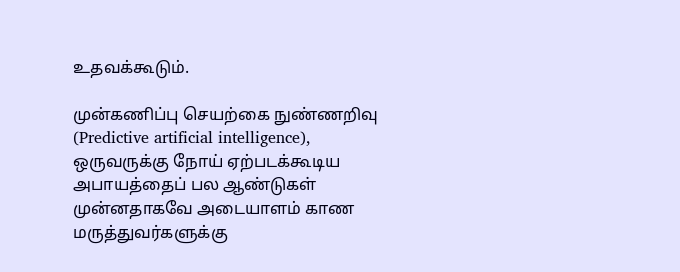உதவக்கூடும்.

முன்கணிப்பு செயற்கை நுண்ணறிவு (Predictive artificial intelligence), ஒருவருக்கு நோய் ஏற்படக்கூடிய அபாயத்தைப் பல ஆண்டுகள் முன்னதாகவே அடையாளம் காண மருத்துவர்களுக்கு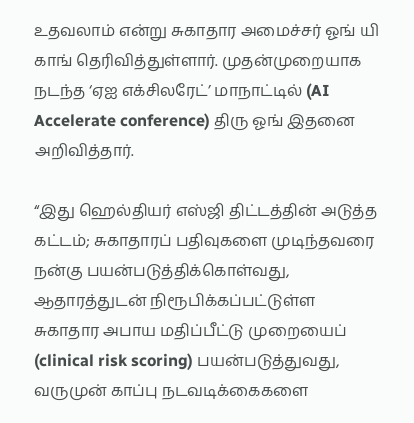உதவலாம் என்று சுகாதார அமைச்சர் ஓங் யி காங் தெரிவித்துள்ளார். முதன்முறையாக நடந்த ‘ஏஐ எக்சிலரேட்’ மாநாட்டில் (AI Accelerate conference) திரு ஓங் இதனை அறிவித்தார்.

“இது ஹெல்தியர் எஸ்ஜி திட்டத்தின் அடுத்த கட்டம்; சுகாதாரப் பதிவுகளை முடிந்தவரை நன்கு பயன்படுத்திக்கொள்வது, ஆதாரத்துடன் நிரூபிக்கப்பட்டுள்ள சுகாதார அபாய மதிப்பீட்டு முறையைப் (clinical risk scoring) பயன்படுத்துவது, வருமுன் காப்பு நடவடிக்கைகளை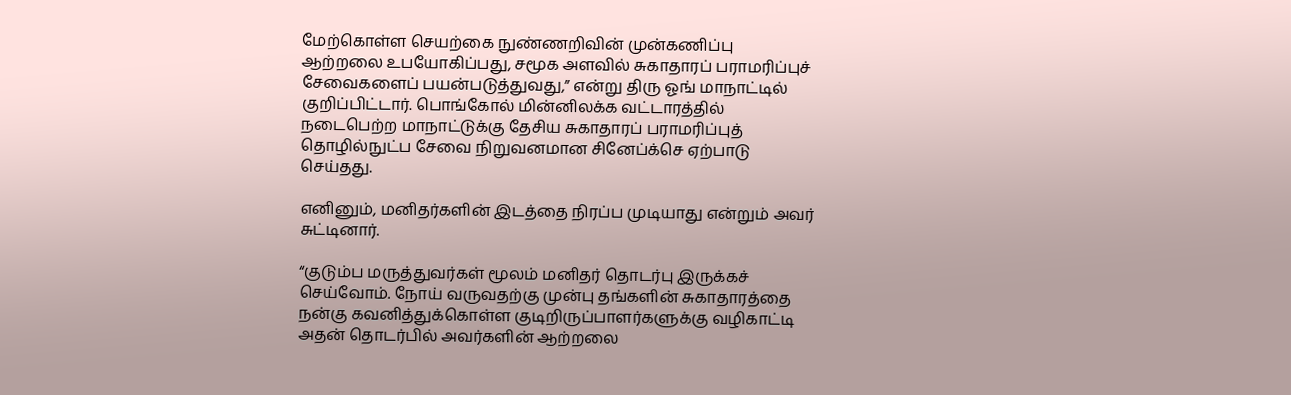மேற்கொள்ள செயற்கை நுண்ணறிவின் முன்கணிப்பு ஆற்றலை உபயோகிப்பது, சமூக அளவில் சுகாதாரப் பராமரிப்புச் சேவைகளைப் பயன்படுத்துவது,” என்று திரு ஓங் மாநாட்டில் குறிப்பிட்டார். பொங்கோல் மின்னிலக்க வட்டாரத்தில் நடைபெற்ற மாநாட்டுக்கு தேசிய சுகாதாரப் பராமரிப்புத் தொழில்நுட்ப சேவை நிறுவனமான சினேப்க்செ ஏற்பாடு செய்தது.

எனினும், மனிதர்களின் இடத்தை நிரப்ப முடியாது என்றும் அவர் சுட்டினார்.

“குடும்ப மருத்துவர்கள் மூலம் மனிதர் தொடர்பு இருக்கச் செய்வோம். நோய் வருவதற்கு முன்பு தங்களின் சுகாதாரத்தை நன்கு கவனித்துக்கொள்ள குடிறிருப்பாளர்களுக்கு வழிகாட்டி அதன் தொடர்பில் அவர்களின் ஆற்றலை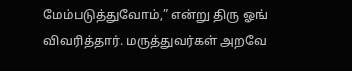மேம்படுத்துவோம்,” என்று திரு ஓங் விவரித்தார். மருத்துவர்கள் அறவே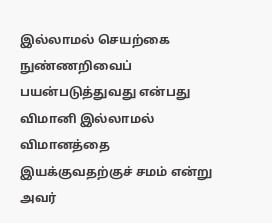இல்லாமல் செயற்கை நுண்ணறிவைப் பயன்படுத்துவது என்பது விமானி இல்லாமல் விமானத்தை இயக்குவதற்குச் சமம் என்று அவர்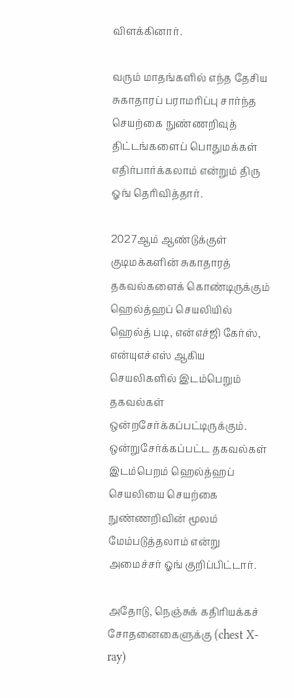விளக்கினார்.

வரும் மாதங்களில் எந்த தேசிய சுகாதாரப் பராமரிப்பு சார்ந்த செயற்கை நுண்ணறிவுத் திட்டங்களைப் பொதுமக்கள் எதிர்பார்க்கலாம் என்றும் திரு ஓங் தெரிவித்தார்.

2027ஆம் ஆண்டுக்குள் குடிமக்களின் சுகாதாரத் தகவல்களைக் கொண்டிருக்கும் ஹெல்த்ஹப் செயலியில் ஹெல்த் படி, என்எச்ஜி கேர்ஸ், என்யுஎச்எஸ் ஆகிய செயலிகளில் இடம்பெறும் தகவல்கள் ஒன்றசேர்க்கப்பட்டிருக்கும். ஒன்றுசேர்க்கப்பட்ட தகவல்கள் இடம்பெறம் ஹெல்த்ஹப் செயலியை செயற்கை நுண்ணறிவின் மூலம் மேம்படுத்தலாம் என்று அமைச்சர் ஓங் குறிப்பிட்டார்.

அதோடு, நெஞ்சுக் கதிரியக்கச் சோதனைகைளுக்கு (chest X-ray)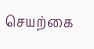செயற்கை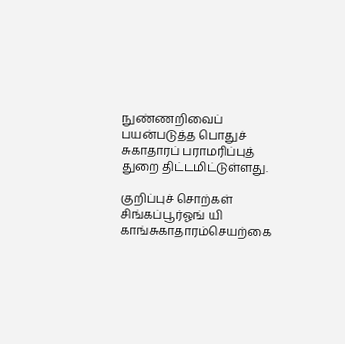நுண்ணறிவைப் பயன்படுத்த பொதுச் சுகாதாரப் பராமரிப்புத் துறை திட்டமிட்டுள்ளது.

குறிப்புச் சொற்கள்
சிங்கப்பூர்ஓங் யி காங்சுகாதாரம்செயற்கை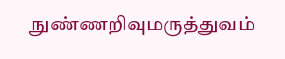நுண்ணறிவுமருத்துவம்